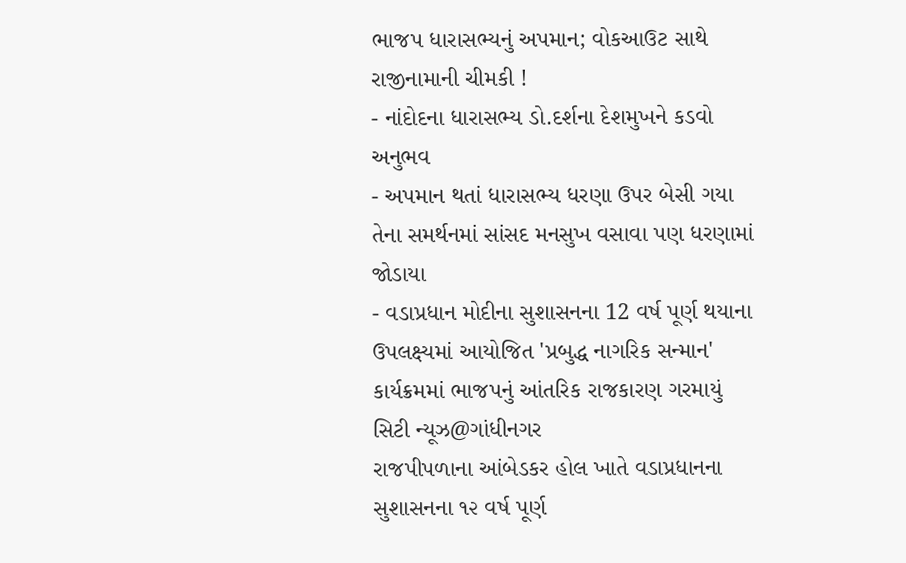ભાજપ ધારાસભ્યનું અપમાન; વોકઆઉટ સાથે રાજીનામાની ચીમકી !
- નાંદોદના ધારાસભ્ય ડો.દર્શના દેશમુખને કડવો અનુભવ
- અપમાન થતાં ધારાસભ્ય ધરણા ઉપર બેસી ગયા તેના સમર્થનમાં સાંસદ મનસુખ વસાવા પણ ધરણામાં જોડાયા
- વડાપ્રધાન મોદીના સુશાસનના 12 વર્ષ પૂર્ણ થયાના ઉપલક્ષ્યમાં આયોજિત 'પ્રબુદ્ધ નાગરિક સન્માન' કાર્યક્રમમાં ભાજપનું આંતરિક રાજકારણ ગરમાયું
સિટી ન્યૂઝ@ગાંધીનગર
રાજપીપળાના આંબેડકર હોલ ખાતે વડાપ્રધાનના સુશાસનના ૧૨ વર્ષ પૂર્ણ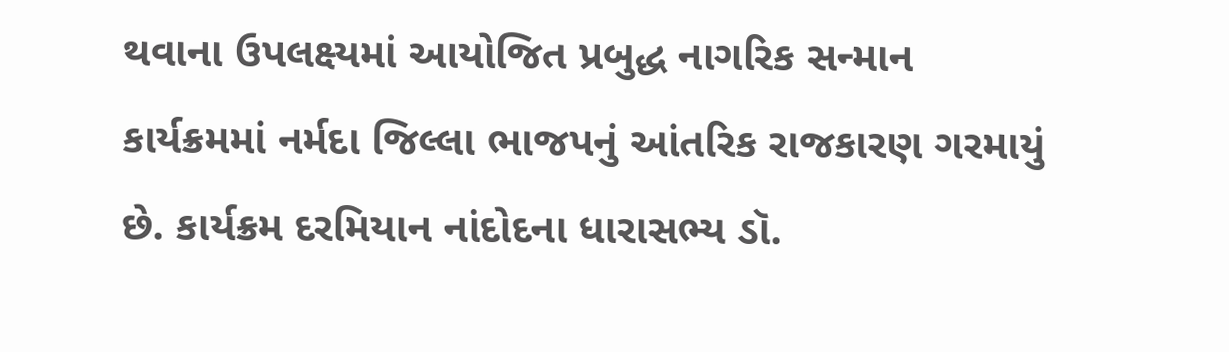થવાના ઉપલક્ષ્યમાં આયોજિત પ્રબુદ્ધ નાગરિક સન્માન કાર્યક્રમમાં નર્મદા જિલ્લા ભાજપનું આંતરિક રાજકારણ ગરમાયું છે. કાર્યક્રમ દરમિયાન નાંદોદના ધારાસભ્ય ડૉ.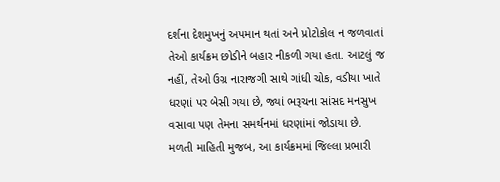દર્શના દેશમુખનું અપમાન થતાં અને પ્રોટોકોલ ન જળવાતાં તેઓ કાર્યક્રમ છોડીને બહાર નીકળી ગયા હતા. આટલું જ નહીં, તેઓ ઉગ્ર નારાજગી સાથે ગાંધી ચોક, વડીયા ખાતે ધરણાં પર બેસી ગયા છે, જ્યાં ભરૂચના સાંસદ મનસુખ વસાવા પણ તેમના સમર્થનમાં ધરણાંમાં જોડાયા છે.
મળતી માહિતી મુજબ, આ કાર્યક્રમમાં જિલ્લા પ્રભારી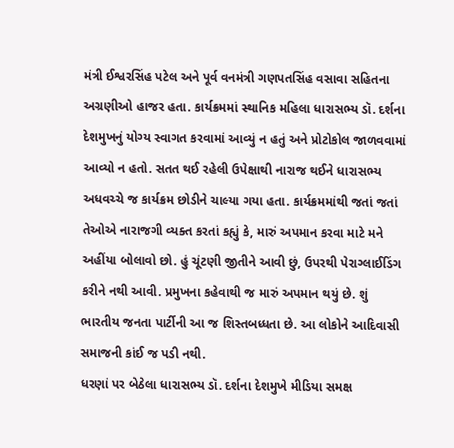મંત્રી ઈશ્વરસિંહ પટેલ અને પૂર્વ વનમંત્રી ગણપતસિંહ વસાવા સહિતના અગ્રણીઓ હાજર હતા. કાર્યક્રમમાં સ્થાનિક મહિલા ધારાસભ્ય ડૉ. દર્શના દેશમુખનું યોગ્ય સ્વાગત કરવામાં આવ્યું ન હતું અને પ્રોટોકોલ જાળવવામાં આવ્યો ન હતો. સતત થઈ રહેલી ઉપેક્ષાથી નારાજ થઈને ધારાસભ્ય અધવચ્ચે જ કાર્યક્રમ છોડીને ચાલ્યા ગયા હતા. કાર્યક્રમમાંથી જતાં જતાં તેઓએ નારાજગી વ્યક્ત કરતાં કહ્યું કે, મારું અપમાન કરવા માટે મને અહીંયા બોલાવો છો. હું ચૂંટણી જીતીને આવી છું, ઉપરથી પેરાગ્લાઈડિંગ કરીને નથી આવી. પ્રમુખના કહેવાથી જ મારું અપમાન થયું છે. શું ભારતીય જનતા પાર્ટીની આ જ શિસ્તબધ્ધતા છે. આ લોકોને આદિવાસી સમાજની કાંઈ જ પડી નથી.
ધરણાં પર બેઠેલા ધારાસભ્ય ડૉ. દર્શના દેશમુખે મીડિયા સમક્ષ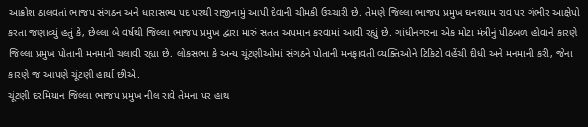આક્રોશ ઠાલવતાં ભાજપ સંગઠન અને ધારાસભ્ય પદ પરથી રાજીનામું આપી દેવાની ચીમકી ઉચ્ચારી છે. તેમણે જિલ્લા ભાજપ પ્રમુખ ઘનશ્યામ રાવ પર ગંભીર આક્ષેપો કરતા જણાવ્યું હતું કે, છેલ્લા બે વર્ષથી જિલ્લા ભાજપ પ્રમુખ દ્વારા મારું સતત અપમાન કરવામાં આવી રહ્યું છે. ગાંધીનગરના એક મોટા મંત્રીનું પીઠબળ હોવાને કારણે જિલ્લા પ્રમુખ પોતાની મનમાની ચલાવી રહ્યા છે. લોકસભા કે અન્ય ચૂંટણીઓમાં સંગઠને પોતાની મનફાવતી વ્યક્તિઓને ટિકિટો વહેંચી દીધી અને મનમાની કરી, જેના કારણે જ આપણે ચૂંટણી હાર્યા છીએ.
ચૂંટણી દરમિયાન જિલ્લા ભાજપ પ્રમુખ નીલ રાવે તેમના પર હાથ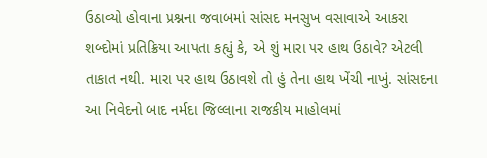ઉઠાવ્યો હોવાના પ્રશ્નના જવાબમાં સાંસદ મનસુખ વસાવાએ આકરા શબ્દોમાં પ્રતિક્રિયા આપતા કહ્યું કે, એ શું મારા પર હાથ ઉઠાવે? એટલી તાકાત નથી. મારા પર હાથ ઉઠાવશે તો હું તેના હાથ ખેંચી નાખું. સાંસદના આ નિવેદનો બાદ નર્મદા જિલ્લાના રાજકીય માહોલમાં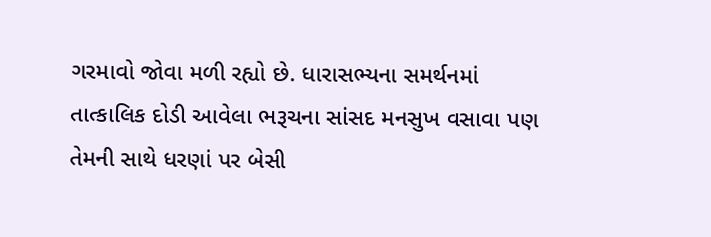ગરમાવો જોવા મળી રહ્યો છે. ધારાસભ્યના સમર્થનમાં તાત્કાલિક દોડી આવેલા ભરૂચના સાંસદ મનસુખ વસાવા પણ તેમની સાથે ધરણાં પર બેસી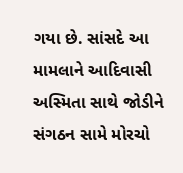ગયા છે. સાંસદે આ મામલાને આદિવાસી અસ્મિતા સાથે જોડીને સંગઠન સામે મોરચો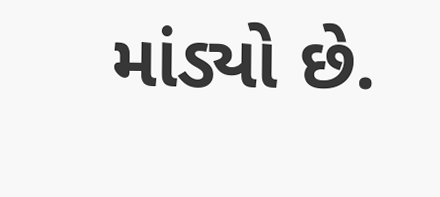માંડ્યો છે.